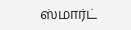ஸ்மார்ட்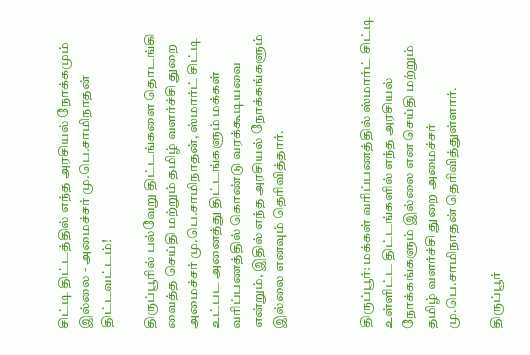சிட்டி திட்டத்தில் எந்த அரசியல் நோக்கமும் இல்லை - அமைச்சர் மு.பெ.சாமிநாதன் திட்டவட்டம்!

திருப்பூரில் பல்வேறு திட்டங்களை தொடங்கி வைத்த செய்தி மற்றும் தமிழ் வளர்ச்சி துறை அமைச்சர் மு.பெ.சாமிநாதன், ஸ்மார்ட் சிட்டி உட்பட அனைத்து திட்டங்களும் மக்கள் வரிப்பணத்தில் கொண்டு வரக்கூடியவை என்றும், இதில் எந்த அரசியல் நோக்கங்களும் இல்லை எனவும் தெரிவித்தார்.



திருப்பூர்: மக்கள் வரிப்பணத்தில் ஸ்மார்ட் சிட்டி உள்ளிட்ட திட்டங்களில் எந்த அரசியல் நோக்கங்களும் இல்லை என செய்தி மற்றும் தமிழ் வளர்ச்சி துறை அமைச்சர் மு.பெ.சாமிநாதன் தெரிவித்துள்ளார்.

திருப்பூர்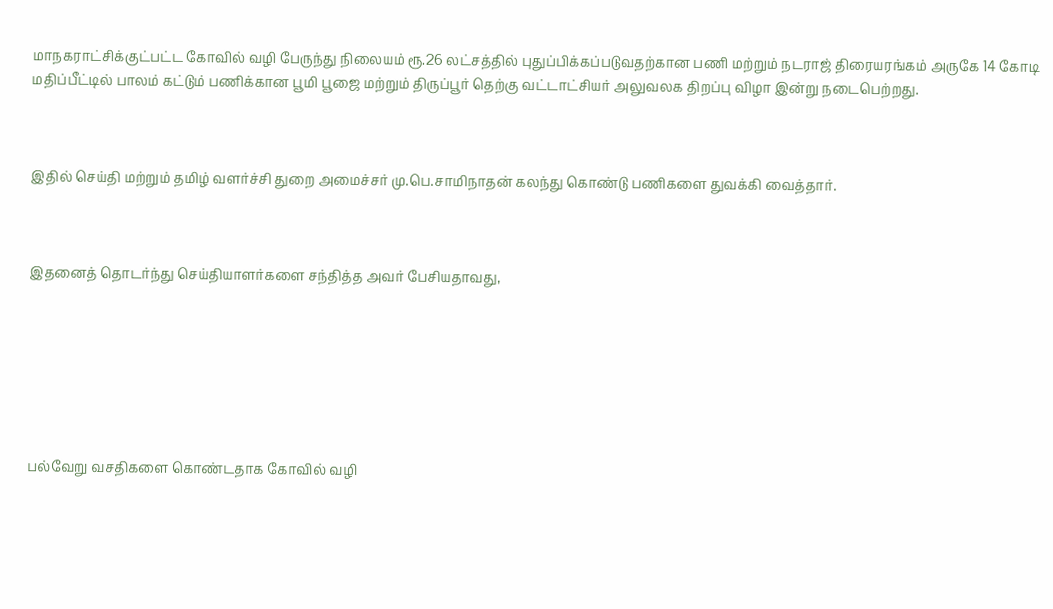மாநகராட்சிக்குட்பட்ட கோவில் வழி பேருந்து நிலையம் ரூ.26 லட்சத்தில் புதுப்பிக்கப்படுவதற்கான பணி மற்றும் நடராஜ் திரையரங்கம் அருகே 14 கோடி மதிப்பீட்டில் பாலம் கட்டும் பணிக்கான பூமி பூஜை மற்றும் திருப்பூர் தெற்கு வட்டாட்சியர் அலுவலக திறப்பு விழா இன்று நடைபெற்றது.



இதில் செய்தி மற்றும் தமிழ் வளர்ச்சி துறை அமைச்சர் மு.பெ.சாமிநாதன் கலந்து கொண்டு பணிகளை துவக்கி வைத்தார்.



இதனைத் தொடர்ந்து செய்தியாளர்களை சந்தித்த அவர் பேசியதாவது,







பல்வேறு வசதிகளை கொண்டதாக கோவில் வழி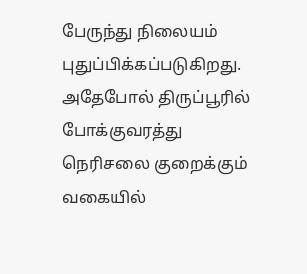பேருந்து நிலையம் புதுப்பிக்கப்படுகிறது. அதேபோல் திருப்பூரில் போக்குவரத்து நெரிசலை குறைக்கும் வகையில்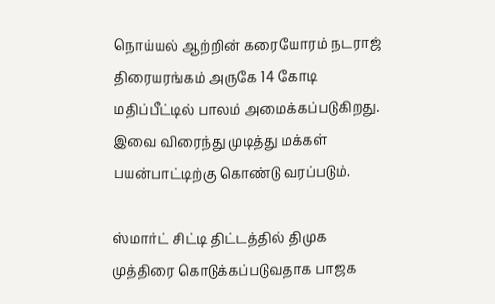நொய்யல் ஆற்றின் கரையோரம் நடராஜ் திரையரங்கம் அருகே 14 கோடி மதிப்பீட்டில் பாலம் அமைக்கப்படுகிறது. இவை விரைந்து முடித்து மக்கள் பயன்பாட்டிற்கு கொண்டு வரப்படும்.

ஸ்மார்ட் சிட்டி திட்டத்தில் திமுக முத்திரை கொடுக்கப்படுவதாக பாஜக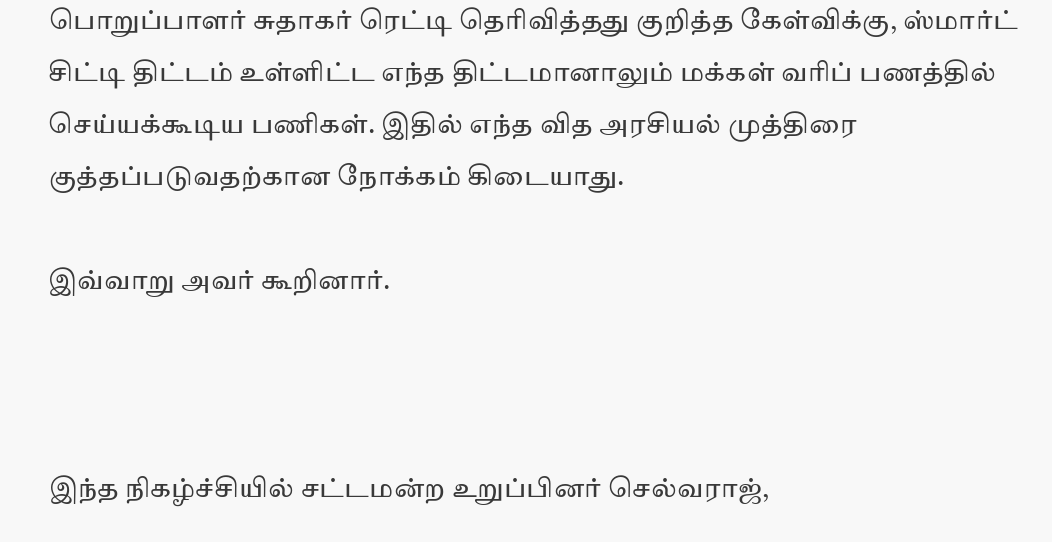பொறுப்பாளர் சுதாகர் ரெட்டி தெரிவித்தது குறித்த கேள்விக்கு, ஸ்மார்ட் சிட்டி திட்டம் உள்ளிட்ட எந்த திட்டமானாலும் மக்கள் வரிப் பணத்தில் செய்யக்கூடிய பணிகள். இதில் எந்த வித அரசியல் முத்திரை குத்தப்படுவதற்கான நோக்கம் கிடையாது.

இவ்வாறு அவர் கூறினார்.



இந்த நிகழ்ச்சியில் சட்டமன்ற உறுப்பினர் செல்வராஜ்,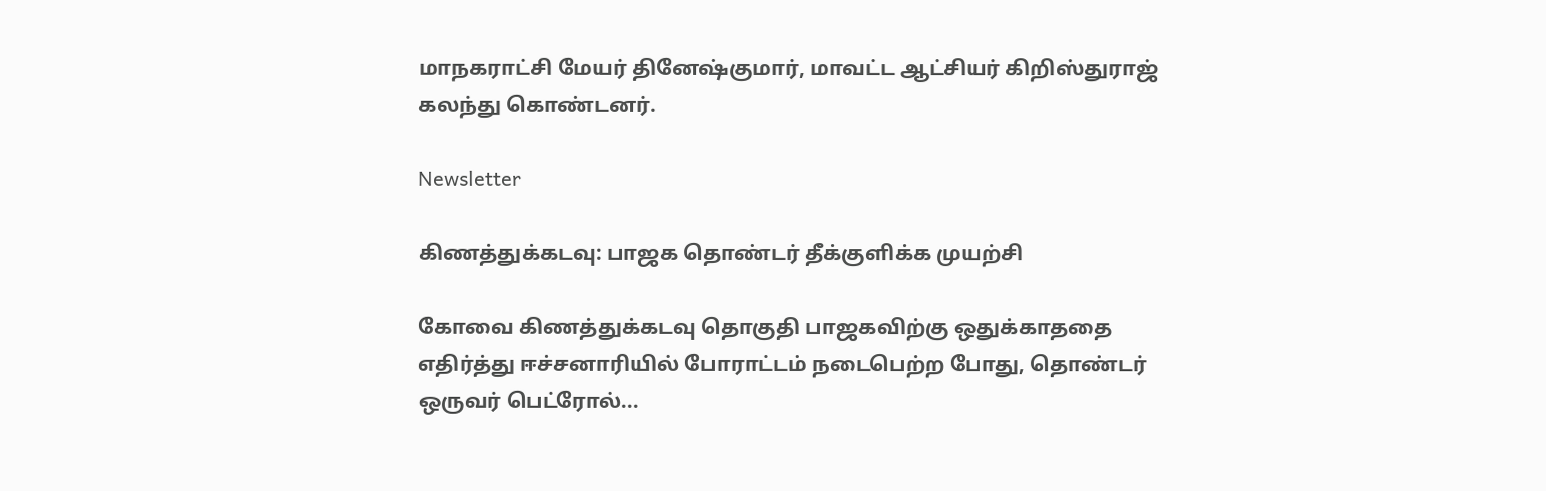மாநகராட்சி மேயர் தினேஷ்குமார், மாவட்ட ஆட்சியர் கிறிஸ்துராஜ் கலந்து கொண்டனர்.

Newsletter

கிணத்துக்கடவு: பாஜக தொண்டர் தீக்குளிக்க முயற்சி

கோவை கிணத்துக்கடவு தொகுதி பாஜகவிற்கு ஒதுக்காததை எதிர்த்து ஈச்சனாரியில் போராட்டம் நடைபெற்ற போது, தொண்டர் ஒருவர் பெட்ரோல்...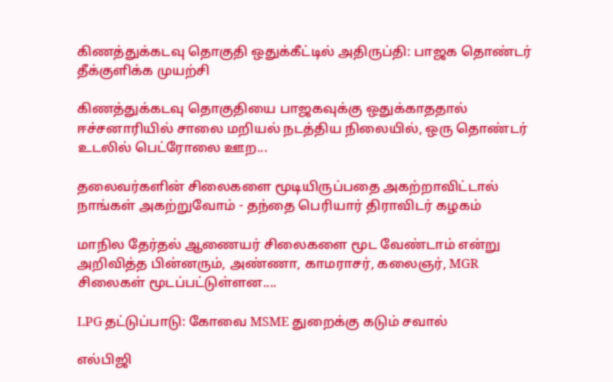கிணத்துக்கடவு தொகுதி ஒதுக்கீட்டில் அதிருப்தி: பாஜக தொண்டர் தீக்குளிக்க முயற்சி

கிணத்துக்கடவு தொகுதியை பாஜகவுக்கு ஒதுக்காததால் ஈச்சனாரியில் சாலை மறியல் நடத்திய நிலையில், ஒரு தொண்டர் உடலில் பெட்ரோலை ஊற...

தலைவர்களின் சிலைகளை மூடியிருப்பதை அகற்றாவிட்டால் நாங்கள் அகற்றுவோம் - தந்தை பெரியார் திராவிடர் கழகம்

மாநில தேர்தல் ஆணையர் சிலைகளை மூட வேண்டாம் என்று அறிவித்த பின்னரும், அண்ணா, காமராசர், கலைஞர், MGR சிலைகள் மூடப்பட்டுள்ளன....

LPG தட்டுப்பாடு: கோவை MSME துறைக்கு கடும் சவால்

எல்பிஜி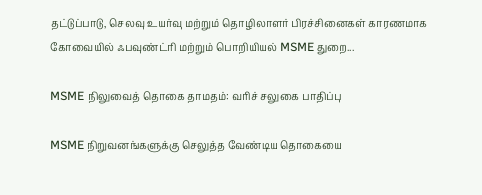தட்டுப்பாடு, செலவு உயர்வு மற்றும் தொழிலாளர் பிரச்சினைகள் காரணமாக கோவையில் ஃபவுண்ட்ரி மற்றும் பொறியியல் MSME துறை...

MSME நிலுவைத் தொகை தாமதம்: வரிச் சலுகை பாதிப்பு

MSME நிறுவனங்களுக்கு செலுத்த வேண்டிய தொகையை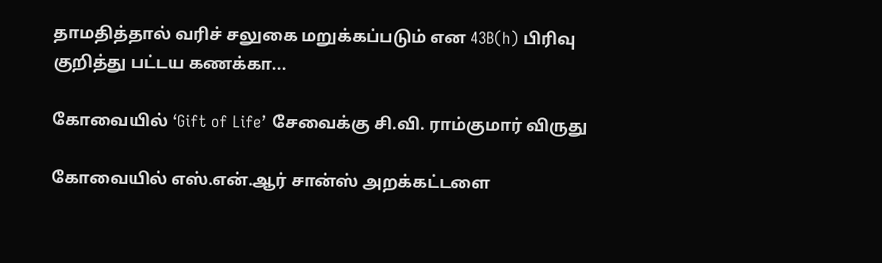தாமதித்தால் வரிச் சலுகை மறுக்கப்படும் என 43B(h) பிரிவு குறித்து பட்டய கணக்கா...

கோவையில் ‘Gift of Life’ சேவைக்கு சி.வி. ராம்குமார் விருது

கோவையில் எஸ்.என்.ஆர் சான்ஸ் அறக்கட்டளை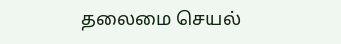தலைமை செயல்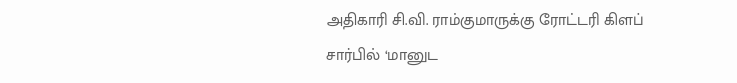அதிகாரி சி.வி. ராம்குமாருக்கு ரோட்டரி கிளப் சார்பில் ‘மானுட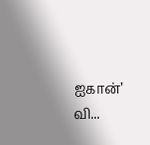ஐகான்’ வி...